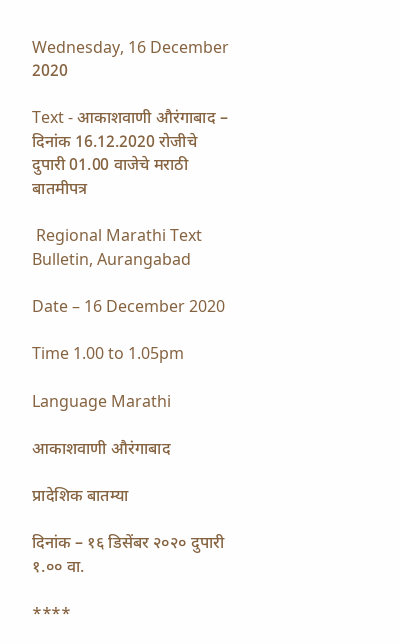Wednesday, 16 December 2020

Text - आकाशवाणी औरंगाबाद – दिनांक 16.12.2020 रोजीचे दुपारी 01.00 वाजेचे मराठी बातमीपत्र

 Regional Marathi Text Bulletin, Aurangabad

Date – 16 December 2020

Time 1.00 to 1.05pm

Language Marathi

आकाशवाणी औरंगाबाद

प्रादेशिक बातम्या

दिनांक – १६ डिसेंबर २०२० दुपारी १.०० वा.

****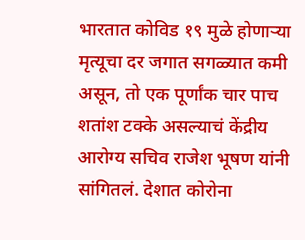भारतात कोविड १९ मुळे होणाऱ्या मृत्यूचा दर जगात सगळ्यात कमी असून, तो एक पूर्णांक चार पाच शतांश टक्के असल्याचं केंद्रीय आरोग्य सचिव राजेश भूषण यांनी सांगितलं. देशात कोरोना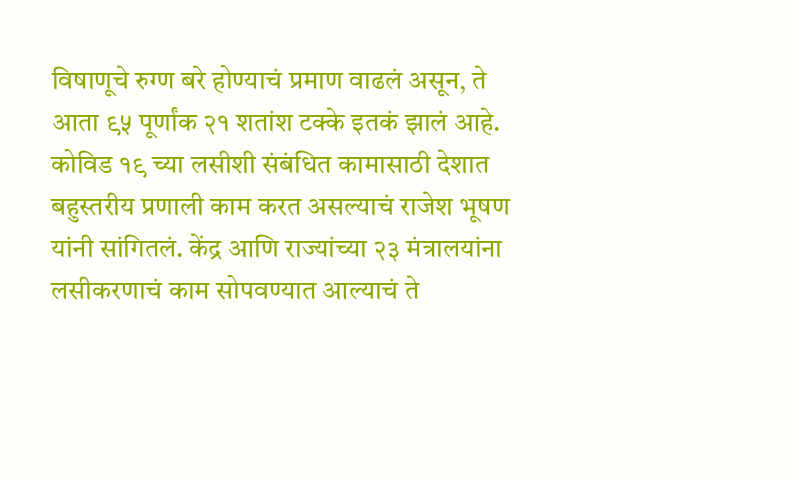विषाणूचे रुग्ण बरे होण्याचं प्रमाण वाढलं असून, ते आता ९५ पूर्णांक २१ शतांश टक्के इतकं झालं आहे. कोविड १९ च्या लसीशी संबंधित कामासाठी देशात बहुस्तरीय प्रणाली काम करत असल्याचं राजेश भूषण यांनी सांगितलं. केंद्र आणि राज्यांच्या २३ मंत्रालयांना लसीकरणाचं काम सोपवण्यात आल्याचं ते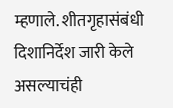म्हणाले. शीतगृहासंबंधी दिशानिर्देश जारी केले असल्याचंही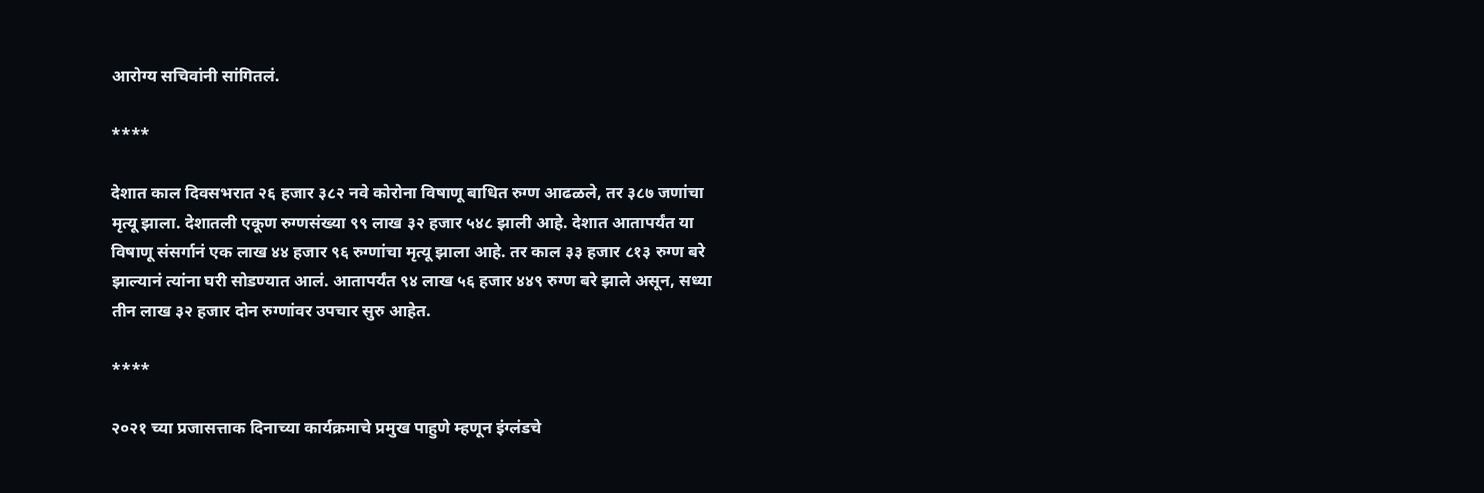आरोग्य सचिवांनी सांगितलं.

****

देशात काल दिवसभरात २६ हजार ३८२ नवे कोरोना विषाणू बाधित रुग्ण आढळले, तर ३८७ जणांचा मृत्यू झाला. देशातली एकूण रुग्णसंख्या ९९ लाख ३२ हजार ५४८ झाली आहे. देशात आतापर्यंत या विषाणू संसर्गानं एक लाख ४४ हजार ९६ रुग्णांचा मृत्यू झाला आहे. तर काल ३३ हजार ८१३ रुग्ण बरे झाल्यानं त्यांना घरी सोडण्यात आलं. आतापर्यंत ९४ लाख ५६ हजार ४४९ रुग्ण बरे झाले असून, सध्या तीन लाख ३२ हजार दोन रुग्णांवर उपचार सुरु आहेत.

****

२०२१ च्या प्रजासत्ताक दिनाच्या कार्यक्रमाचे प्रमुख पाहुणे म्हणून इंग्लंडचे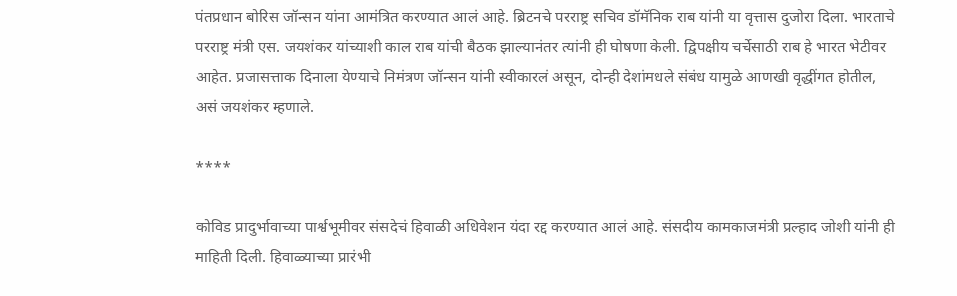पंतप्रधान बोरिस जॉन्सन यांना आमंत्रित करण्यात आलं आहे. ब्रिटनचे परराष्ट्र सचिव डॉमॅनिक राब यांनी या वृत्तास दुजोरा दिला. भारताचे परराष्ट्र मंत्री एस. जयशंकर यांच्याशी काल राब यांची बैठक झाल्यानंतर त्यांनी ही घोषणा केली. द्विपक्षीय चर्चेसाठी राब हे भारत भेटीवर आहेत. प्रजासत्ताक दिनाला येण्याचे निमंत्रण जॉन्सन यांनी स्वीकारलं असून, दोन्ही देशांमधले संबंध यामुळे आणखी वृद्धींगत होतील, असं जयशंकर म्हणाले.

****

कोविड प्रादुर्भावाच्या पार्श्वभूमीवर संसदेचं हिवाळी अधिवेशन यंदा रद्द करण्यात आलं आहे. संसदीय कामकाजमंत्री प्रल्हाद जोशी यांनी ही माहिती दिली. हिवाळ्याच्या प्रारंभी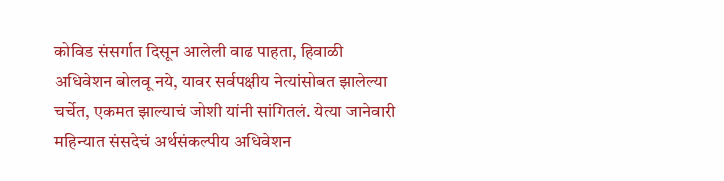कोविड संसर्गात दिसून आलेली वाढ पाहता, हिवाळी अधिवेशन बोलवू नये, यावर सर्वपक्षीय नेत्यांसोबत झालेल्या चर्चेत, एकमत झाल्याचं जोशी यांनी सांगितलं. येत्या जानेवारी महिन्यात संसदेचं अर्थसंकल्पीय अधिवेशन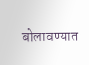बोलावण्यात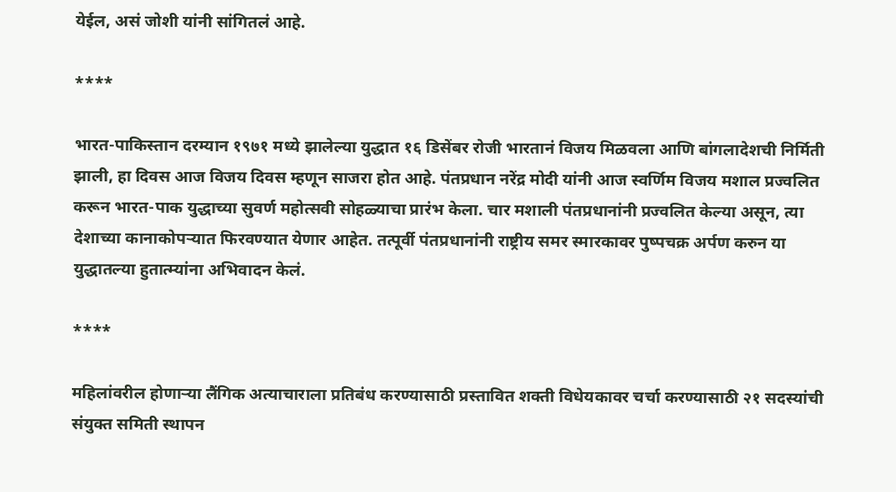येईल, असं जोशी यांनी सांगितलं आहे.

****

भारत-पाकिस्तान दरम्यान १९७१ मध्ये झालेल्या युद्धात १६ डिसेंबर रोजी भारतानं विजय मिळवला आणि बांगलादेशची निर्मिती झाली, हा दिवस आज विजय दिवस म्हणून साजरा होत आहे. पंतप्रधान नरेंद्र मोदी यांनी आज स्वर्णिम विजय मशाल प्रज्वलित करून भारत-पाक युद्धाच्या सुवर्ण महोत्सवी सोहळ्याचा प्रारंभ केला. चार मशाली पंतप्रधानांनी प्रज्वलित केल्या असून, त्या देशाच्या कानाकोपऱ्यात फिरवण्यात येणार आहेत. तत्पूर्वी पंतप्रधानांनी राष्ट्रीय समर स्मारकावर पुष्पचक्र अर्पण करुन या युद्धातल्या हुतात्म्यांना अभिवादन केलं.

****

महिलांवरील होणाऱ्या लैंगिक अत्याचाराला प्रतिबंध करण्यासाठी प्रस्तावित शक्ती विधेयकावर चर्चा करण्यासाठी २१ सदस्यांची संयुक्त समिती स्थापन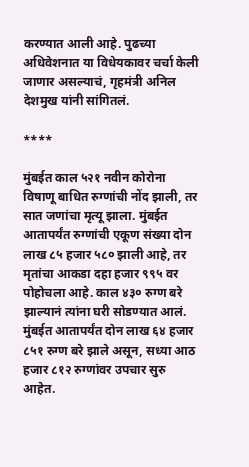करण्यात आली आहे. पुढच्या अधिवेशनात या विधेयकावर चर्चा केली जाणार असल्याचं, गृहमंत्री अनिल देशमुख यांनी सांगितलं.

****

मुंबईत काल ५२१ नवीन कोरोना विषाणू बाधित रुग्णांची नोंद झाली, तर सात जणांचा मृत्यू झाला. मुंबईत आतापर्यंत रुग्णांची एकूण संख्या दोन लाख ८५ हजार ५८० झाली आहे, तर मृतांचा आकडा दहा हजार ९९५ वर पोहोचला आहे. काल ४३० रुग्ण बरे झाल्यानं त्यांना घरी सोडण्यात आलं. मुंबईत आतापर्यंत दोन लाख ६४ हजार ८५१ रुग्ण बरे झाले असून, सध्या आठ हजार ८१२ रुग्णांवर उपचार सुरु आहेत.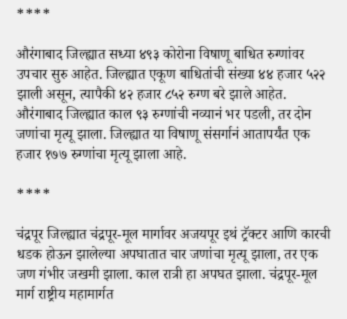****

औरंगाबाद जिल्ह्यात सध्या ४९३ कोरोना विषाणू बाधित रुग्णांवर उपचार सुरु आहेत. जिल्ह्यात एकूण बाधितांची संख्या ४४ हजार ५२२ झाली असून, त्यापैकी ४२ हजार ८५२ रुग्ण बरे झाले आहेत. औरंगाबाद जिल्ह्यात काल ९३ रुग्णांची नव्यानं भर पडली, तर दोन जणांचा मृत्यू झाला. जिल्ह्यात या विषाणू संसर्गानं आतापर्यंत एक हजार १७७ रुग्णांचा मृत्यू झाला आहे.

****

चंद्रपूर जिल्ह्यात चंद्रपूर-मूल मार्गावर अजयपूर इथं ट्रॅक्टर आणि कारची धडक होऊन झालेल्या अपघातात चार जणांचा मृत्यू झाला, तर एक जण गंभीर जखमी झाला. काल रात्री हा अपघत झाला. चंद्रपूर-मूल मार्ग राष्ट्रीय महामार्गत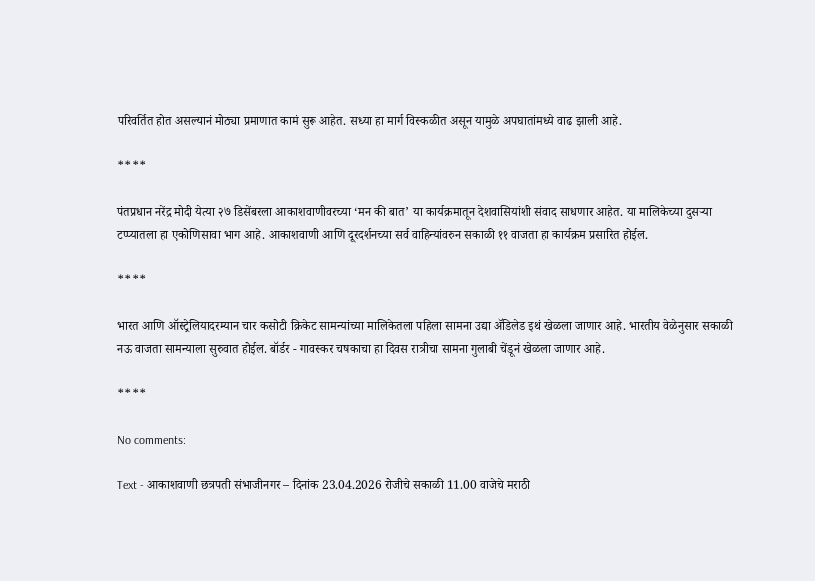परिवर्तित होत असल्यानं मोठ्या प्रमाणात कामं सुरू आहेत. सध्या हा मार्ग विस्कळीत असून यामुळे अपघातांमध्ये वाढ झाली आहे.

****

पंतप्रधान नरेंद्र मोदी येत्या २७ डिसेंबरला आकाशवाणीवरच्या ‘मन की बात’ या कार्यक्रमातून देशवासियांशी संवाद साधणार आहेत. या मालिकेच्या दुसऱ्या टप्प्यातला हा एकोणिसावा भाग आहे. आकाशवाणी आणि दूरदर्शनच्या सर्व वाहिन्यांवरुन सकाळी ११ वाजता हा कार्यक्रम प्रसारित होईल.

****

भारत आणि ऑस्ट्रेलियादरम्यान चार कसोटी क्रिकेट सामन्यांच्या मालिकेतला पहिला सामना उद्या ॲडिलेड इथं खेळला जाणार आहे. भारतीय वेळेनुसार सकाळी नऊ वाजता सामन्याला सुरुवात होईल. बॉर्डर - गावस्कर चषकाचा हा दिवस रात्रीचा सामना गुलाबी चेंडूनं खेळला जाणार आहे.

****

No comments:

Text - आकाशवाणी छत्रपती संभाजीनगर – दिनांक 23.04.2026 रोजीचे सकाळी 11.00 वाजेचे मराठी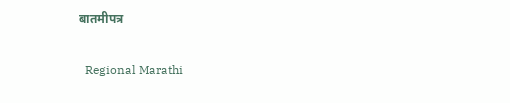बातमीपत्र

  Regional Marathi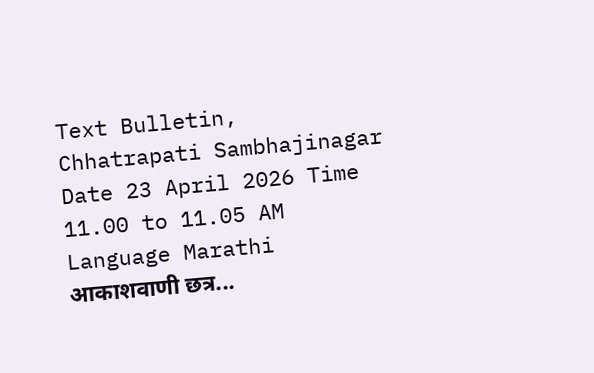Text Bulletin, Chhatrapati Sambhajinagar Date 23 April 2026 Time 11.00 to 11.05 AM Language Marathi आकाशवाणी छत्र...